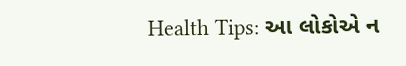Health Tips: આ લોકોએ ન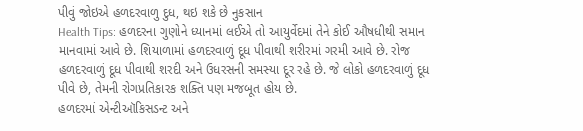પીવું જોઇએ હળદરવાળુ દુધ, થઇ શકે છે નુકસાન
Health Tips: હળદરના ગુણોને ધ્યાનમાં લઈએ તો આયુર્વેદમાં તેને કોઈ ઔષધીથી સમાન માનવામાં આવે છે. શિયાળામાં હળદરવાળું દૂધ પીવાથી શરીરમાં ગરમી આવે છે. રોજ હળદરવાળું દૂધ પીવાથી શરદી અને ઉધરસની સમસ્યા દૂર રહે છે. જે લોકો હળદરવાળું દૂધ પીવે છે, તેમની રોગપ્રતિકારક શક્તિ પણ મજબૂત હોય છે.
હળદરમાં એન્ટીઑકિસડન્ટ અને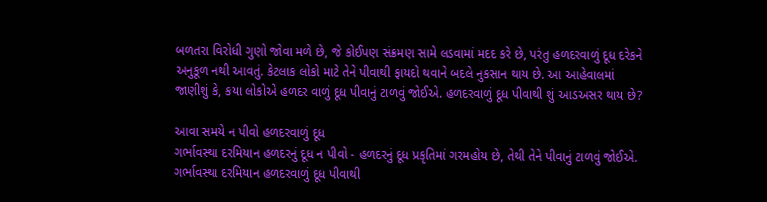બળતરા વિરોધી ગુણો જોવા મળે છે, જે કોઈપણ સંક્રમણ સામે લડવામાં મદદ કરે છે, પરંતુ હળદરવાળું દૂધ દરેકને અનુકૂળ નથી આવતું. કેટલાક લોકો માટે તેને પીવાથી ફાયદો થવાને બદલે નુકસાન થાય છે. આ આહેવાલમાં જાણીશું કે, કયા લોકોએ હળદર વાળું દૂધ પીવાનું ટાળવું જોઈએ. હળદરવાળું દૂધ પીવાથી શું આડઅસર થાય છે?

આવા સમયે ન પીવો હળદરવાળું દૂધ
ગર્ભાવસ્થા દરમિયાન હળદરનું દૂધ ન પીવો - હળદરનું દૂધ પ્રકૃતિમાં ગરમહોય છે, તેથી તેને પીવાનું ટાળવું જોઈએ. ગર્ભાવસ્થા દરમિયાન હળદરવાળું દૂધ પીવાથી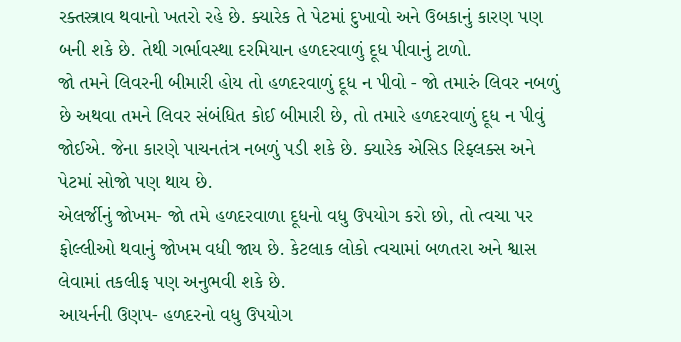રક્તસ્ત્રાવ થવાનો ખતરો રહે છે. ક્યારેક તે પેટમાં દુખાવો અને ઉબકાનું કારણ પણ બની શકે છે. તેથી ગર્ભાવસ્થા દરમિયાન હળદરવાળું દૂધ પીવાનું ટાળો.
જો તમને લિવરની બીમારી હોય તો હળદરવાળું દૂધ ન પીવો - જો તમારું લિવર નબળું છે અથવા તમને લિવર સંબંધિત કોઈ બીમારી છે, તો તમારે હળદરવાળું દૂધ ન પીવું જોઈએ. જેના કારણે પાચનતંત્ર નબળું પડી શકે છે. ક્યારેક એસિડ રિફ્લક્સ અને પેટમાં સોજો પણ થાય છે.
એલર્જીનું જોખમ- જો તમે હળદરવાળા દૂધનો વધુ ઉપયોગ કરો છો, તો ત્વચા પર ફોલ્લીઓ થવાનું જોખમ વધી જાય છે. કેટલાક લોકો ત્વચામાં બળતરા અને શ્વાસ લેવામાં તકલીફ પણ અનુભવી શકે છે.
આયર્નની ઉણપ- હળદરનો વધુ ઉપયોગ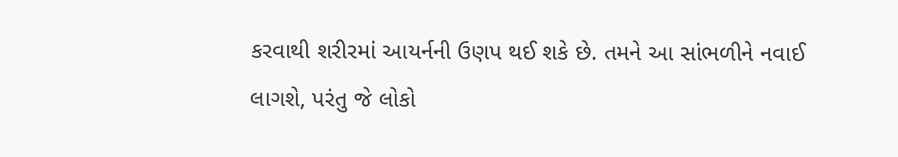કરવાથી શરીરમાં આયર્નની ઉણપ થઈ શકે છે. તમને આ સાંભળીને નવાઈ લાગશે, પરંતુ જે લોકો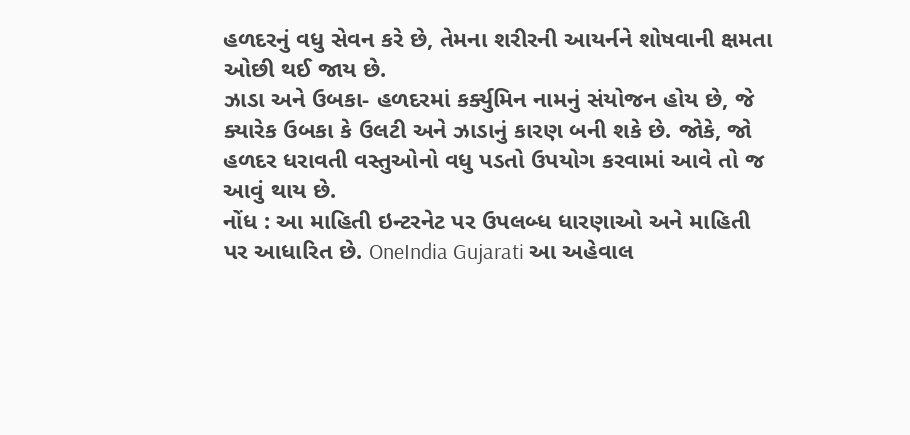હળદરનું વધુ સેવન કરે છે, તેમના શરીરની આયર્નને શોષવાની ક્ષમતા ઓછી થઈ જાય છે.
ઝાડા અને ઉબકા- હળદરમાં કર્ક્યુમિન નામનું સંયોજન હોય છે, જે ક્યારેક ઉબકા કે ઉલટી અને ઝાડાનું કારણ બની શકે છે. જોકે, જો હળદર ધરાવતી વસ્તુઓનો વધુ પડતો ઉપયોગ કરવામાં આવે તો જ આવું થાય છે.
નોંધ : આ માહિતી ઇન્ટરનેટ પર ઉપલબ્ધ ધારણાઓ અને માહિતી પર આધારિત છે. OneIndia Gujarati આ અહેવાલ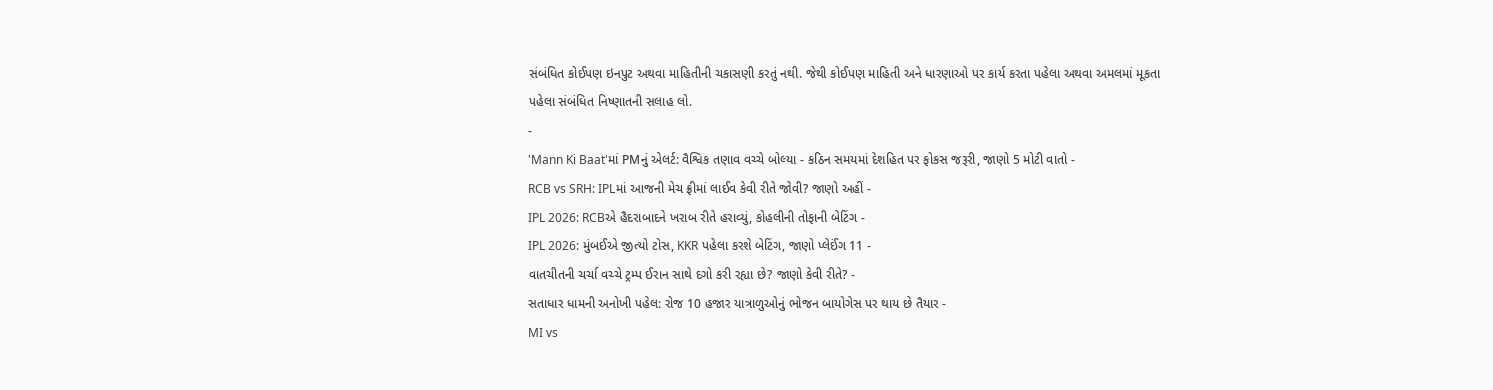સંબંધિત કોઈપણ ઇનપુટ અથવા માહિતીની ચકાસણી કરતું નથી. જેથી કોઈપણ માહિતી અને ધારણાઓ પર કાર્ય કરતા પહેલા અથવા અમલમાં મૂકતા પહેલા સંબંધિત નિષ્ણાતની સલાહ લો.
-
'Mann Ki Baat'માં PMનું એલર્ટ: વૈશ્વિક તણાવ વચ્ચે બોલ્યા - કઠિન સમયમાં દેશહિત પર ફોકસ જરૂરી, જાણો 5 મોટી વાતો -
RCB vs SRH: IPLમાં આજની મેચ ફ્રીમાં લાઈવ કેવી રીતે જોવી? જાણો અહીં -
IPL 2026: RCBએ હૈદરાબાદને ખરાબ રીતે હરાવ્યું, કોહલીની તોફાની બેટિંગ -
IPL 2026: મુંબઈએ જીત્યો ટોસ, KKR પહેલા કરશે બેટિંગ, જાણો પ્લેઈંગ 11 -
વાતચીતની ચર્ચા વચ્ચે ટ્રમ્પ ઈરાન સાથે દગો કરી રહ્યા છે? જાણો કેવી રીતે? -
સતાધાર ધામની અનોખી પહેલ: રોજ 10 હજાર યાત્રાળુઓનું ભોજન બાયોગેસ પર થાય છે તૈયાર -
MI vs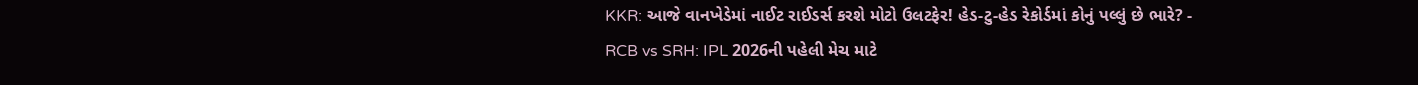KKR: આજે વાનખેડેમાં નાઈટ રાઈડર્સ કરશે મોટો ઉલટફેર! હેડ-ટુ-હેડ રેકોર્ડમાં કોનું પલ્લું છે ભારે? -
RCB vs SRH: IPL 2026ની પહેલી મેચ માટે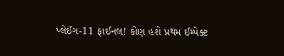પ્લેઈંગ-11 ફાઈનલ! કોણ હશે પ્રથમ ઈમ્પેક્ટ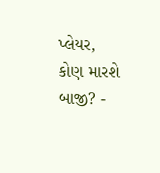પ્લેયર, કોણ મારશે બાજી? -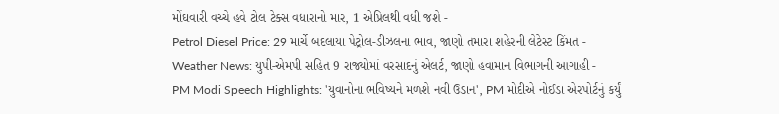મોંઘવારી વચ્ચે હવે ટોલ ટેક્સ વધારાનો માર, 1 એપ્રિલથી વધી જશે -
Petrol Diesel Price: 29 માર્ચે બદલાયા પેટ્રોલ-ડીઝલના ભાવ, જાણો તમારા શહેરની લેટેસ્ટ કિંમત -
Weather News: યુપી-એમપી સહિત 9 રાજ્યોમાં વરસાદનું એલર્ટ, જાણો હવામાન વિભાગની આગાહી -
PM Modi Speech Highlights: 'યુવાનોના ભવિષ્યને મળશે નવી ઉડાન', PM મોદીએ નોઈડા એરપોર્ટનું કર્યું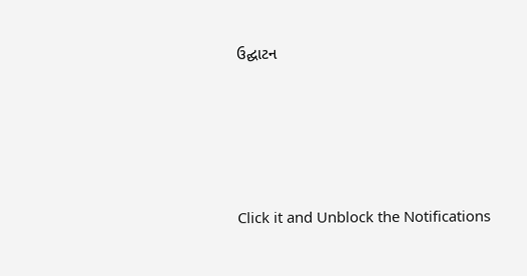ઉદ્ઘાટન






Click it and Unblock the Notifications